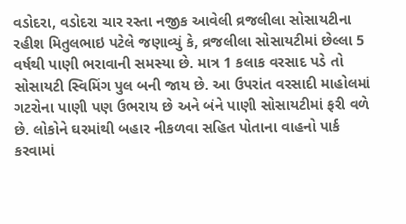વડોદરા, વડોદરા ચાર રસ્તા નજીક આવેલી વ્રજલીલા સોસાયટીના રહીશ મિતુલભાઇ પટેલે જણાવ્યું કે, વ્રજલીલા સોસાયટીમાં છેલ્લા 5 વર્ષથી પાણી ભરાવાની સમસ્યા છે. માત્ર 1 કલાક વરસાદ પડે તો સોસાયટી સ્વિમિંગ પુલ બની જાય છે. આ ઉપરાંત વરસાદી માહોલમાં ગટરોના પાણી પણ ઉભરાય છે અને બંને પાણી સોસાયટીમાં ફરી વળે છે. લોકોને ઘરમાંથી બહાર નીકળવા સહિત પોતાના વાહનો પાર્ક કરવામાં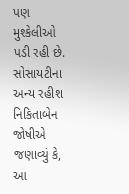પણ મુશ્કેલીઓ પડી રહી છે. સોસાયટીના અન્ય રહીશ નિકિતાબેન જોષીએ જણાવ્યું કે, આ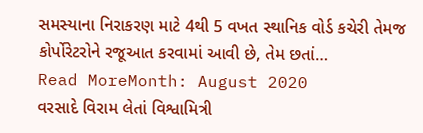સમસ્યાના નિરાકરણ માટે 4થી 5 વખત સ્થાનિક વોર્ડ કચેરી તેમજ કોર્પોરેટરોને રજૂઆત કરવામાં આવી છે, તેમ છતાં…
Read MoreMonth: August 2020
વરસાદે વિરામ લેતાં વિશ્વામિત્રી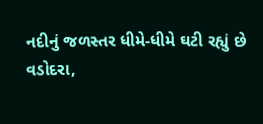નદીનું જળસ્તર ધીમે-ધીમે ઘટી રહ્યું છે
વડોદરા,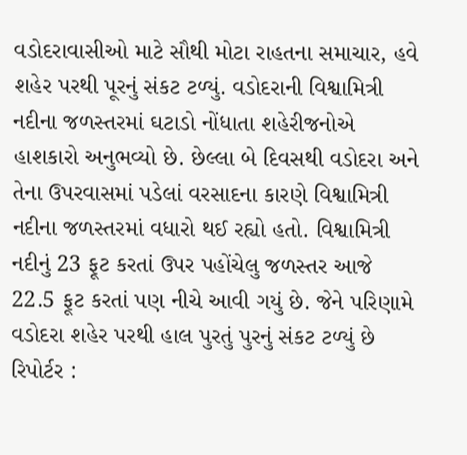વડોદરાવાસીઓ માટે સૌથી મોટા રાહતના સમાચાર, હવે શહેર પરથી પૂરનું સંકટ ટળ્યું. વડોદરાની વિશ્વામિત્રી નદીના જળસ્તરમાં ઘટાડો નોંધાતા શહેરીજનોએ હાશકારો અનુભવ્યો છે. છેલ્લા બે દિવસથી વડોદરા અને તેના ઉપરવાસમાં પડેલાં વરસાદના કારણે વિશ્વામિત્રી નદીના જળસ્તરમાં વધારો થઈ રહ્યો હતો. વિશ્વામિત્રી નદીનું 23 ફૂટ કરતાં ઉપર પહોંચેલુ જળસ્તર આજે 22.5 ફૂટ કરતાં પણ નીચે આવી ગયું છે. જેને પરિણામે વડોદરા શહેર પરથી હાલ પુરતું પુરનું સંકટ ટળ્યું છે રિપોર્ટર :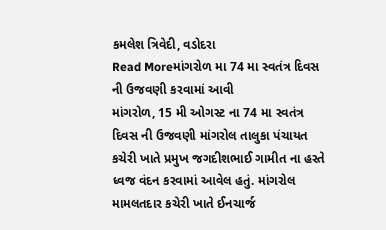કમલેશ ત્રિવેદી, વડોદરા
Read Moreમાંગરોળ મા 74 મા સ્વતંત્ર દિવસ ની ઉજવણી કરવામાં આવી
માંગરોળ, 15 મી ઓગસ્ટ ના 74 મા સ્વતંત્ર દિવસ ની ઉજવણી માંગરોલ તાલુકા પંચાયત કચેરી ખાતે પ્રમુખ જગદીશભાઈ ગામીત ના હસ્તે ધ્વજ વંદન કરવામાં આવેલ હતું. માંગરોલ મામલતદાર કચેરી ખાતે ઈનચાર્જ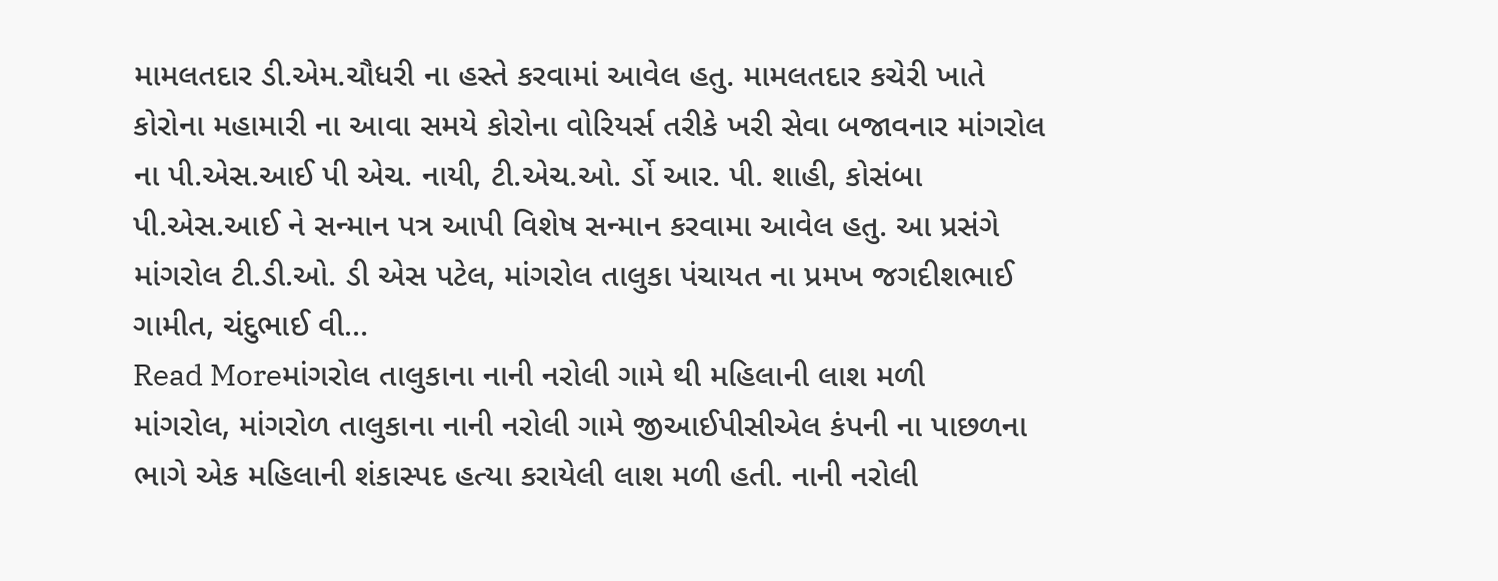મામલતદાર ડી.એમ.ચૌધરી ના હસ્તે કરવામાં આવેલ હતુ. મામલતદાર કચેરી ખાતે કોરોના મહામારી ના આવા સમયે કોરોના વોરિયર્સ તરીકે ખરી સેવા બજાવનાર માંગરોલ ના પી.એસ.આઈ પી એચ. નાયી, ટી.એચ.ઓ. ર્ડો આર. પી. શાહી, કોસંબા પી.એસ.આઈ ને સન્માન પત્ર આપી વિશેષ સન્માન કરવામા આવેલ હતુ. આ પ્રસંગે માંગરોલ ટી.ડી.ઓ. ડી એસ પટેલ, માંગરોલ તાલુકા પંચાયત ના પ્રમખ જગદીશભાઈ ગામીત, ચંદુભાઈ વી…
Read Moreમાંગરોલ તાલુકાના નાની નરોલી ગામે થી મહિલાની લાશ મળી
માંગરોલ, માંગરોળ તાલુકાના નાની નરોલી ગામે જીઆઈપીસીએલ કંપની ના પાછળના ભાગે એક મહિલાની શંકાસ્પદ હત્યા કરાયેલી લાશ મળી હતી. નાની નરોલી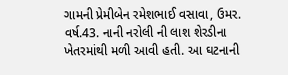ગામની પ્રેમીબેન રમેશભાઈ વસાવા, ઉમર. વર્ષ.43. નાની નરોલી ની લાશ શેરડીના ખેતરમાંથી મળી આવી હતી. આ ઘટનાની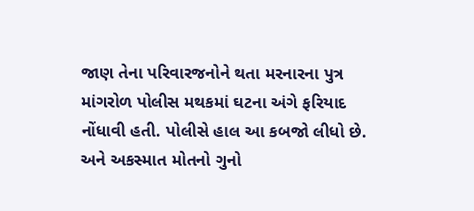જાણ તેના પરિવારજનોને થતા મરનારના પુત્ર માંગરોળ પોલીસ મથકમાં ઘટના અંગે ફરિયાદ નોંધાવી હતી. પોલીસે હાલ આ કબજો લીધો છે. અને અકસ્માત મોતનો ગુનો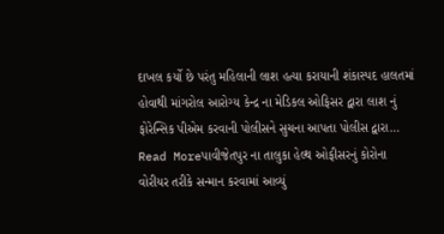દાખલ કર્યો છે પરંતુ મહિલાની લાશ હત્યા કરાયાની શંકાસ્પદ હાલતમાં હોવાથી માંગરોલ આરોગ્ય કેન્દ્ર ના મેડિકલ ઓફિસર દ્વારા લાશ નું ફોરેન્સિક પીએમ કરવાની પોલીસને સુચના આપતા પોલીસ દ્વારા…
Read Moreપાવીજેતપુર ના તાલુકા હેલ્થ ઓફીસરનું કોરોના વોરીયર તરીકે સન્માન કરવામાં આવ્યું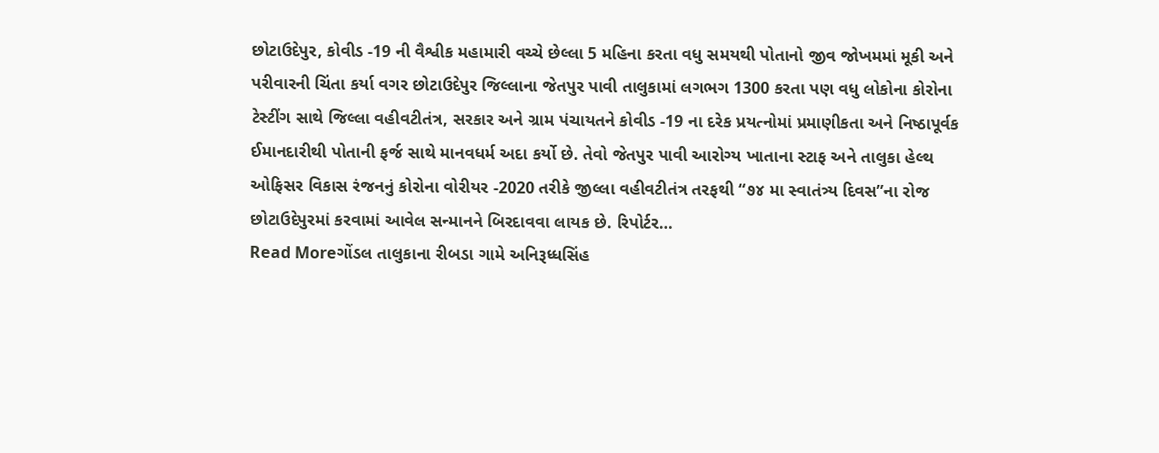છોટાઉદેપુર, કોવીડ -19 ની વૈશ્વીક મહામારી વચ્ચે છેલ્લા 5 મહિના કરતા વધુ સમયથી પોતાનો જીવ જોખમમાં મૂકી અને પરીવારની ચિંતા કર્યા વગર છોટાઉદેપુર જિલ્લાના જેતપુર પાવી તાલુકામાં લગભગ 1300 કરતા પણ વધુ લોકોના કોરોના ટેસ્ટીંગ સાથે જિલ્લા વહીવટીતંત્ર, સરકાર અને ગ્રામ પંચાયતને કોવીડ -19 ના દરેક પ્રયત્નોમાં પ્રમાણીકતા અને નિષ્ઠાપૂર્વક ઈમાનદારીથી પોતાની ફર્જ સાથે માનવધર્મ અદા કર્યો છે. તેવો જેતપુર પાવી આરોગ્ય ખાતાના સ્ટાફ અને તાલુકા હેલ્થ ઓફિસર વિકાસ રંજનનું કોરોના વોરીયર -2020 તરીકે જીલ્લા વહીવટીતંત્ર તરફથી “૭૪ મા સ્વાતંત્ર્ય દિવસ”ના રોજ છોટાઉદેપુરમાં કરવામાં આવેલ સન્માનને બિરદાવવા લાયક છે. રિપોર્ટર…
Read Moreગોંડલ તાલુકાના રીબડા ગામે અનિરૂધ્ધસિંહ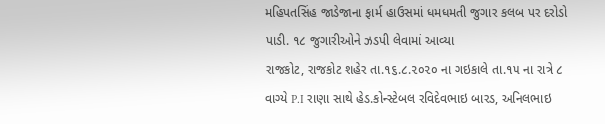મહિપતસિંહ જાડેજાના ફાર્મ હાઉસમાં ધમધમતી જુગાર કલબ પર દરોડો પાડી. ૧૮ જુગારીઓને ઝડપી લેવામાં આવ્યા
રાજકોટ, રાજકોટ શહેર તા.૧૬.૮.૨૦૨૦ ના ગઇકાલે તા.૧૫ ના રાત્રે ૮ વાગ્યે P.I રાણા સાથે હેડ.કોન્સ્ટેબલ રવિદેવભાઇ બારડ, અનિલભાઇ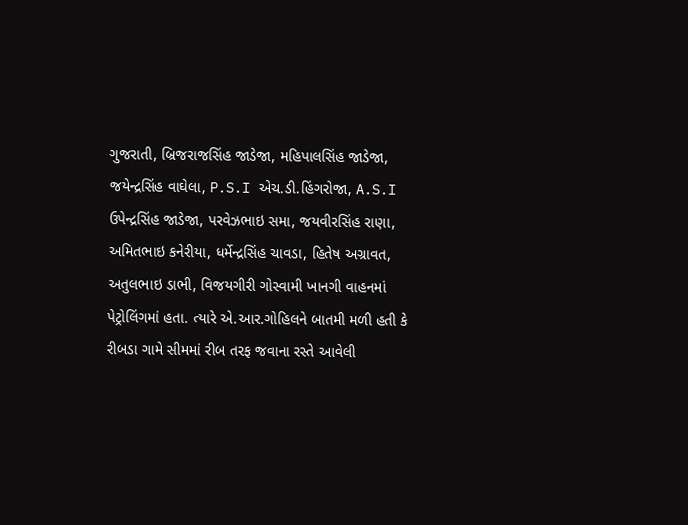ગુજરાતી, બ્રિજરાજસિંહ જાડેજા, મહિપાલસિંહ જાડેજા, જયેન્દ્રસિંહ વાઘેલા, P.S.I એચ.ડી.હિંગરોજા, A.S.I ઉપેન્દ્રસિંહ જાડેજા, પરવેઝભાઇ સમા, જયવીરસિંહ રાણા, અમિતભાઇ કનેરીયા, ધર્મેન્દ્રસિંહ ચાવડા, હિતેષ અગ્રાવત, અતુલભાઇ ડાભી, વિજયગીરી ગોસ્વામી ખાનગી વાહનમાં પેટ્રોલિંગમાં હતા. ત્યારે એ.આર.ગોહિલને બાતમી મળી હતી કે રીબડા ગામે સીમમાં રીબ તરફ જવાના રસ્તે આવેલી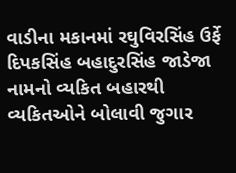વાડીના મકાનમાં રઘુવિરસિંહ ઉર્ફે દિપકસિંહ બહાદુરસિંહ જાડેજા નામનો વ્યકિત બહારથી વ્યકિતઓને બોલાવી જુગાર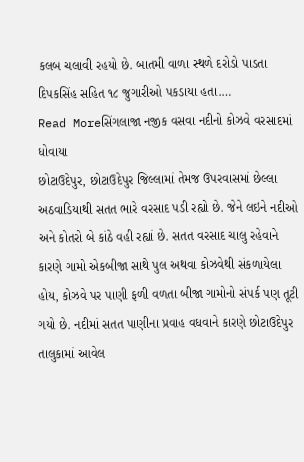કલબ ચલાવી રહયો છે. બાતમી વાળા સ્થળે દરોડો પાડતા દિપકસિંહ સહિત ૧૮ જુગારીઓ પકડાયા હતા.…
Read Moreસિંગલાજા નજીક વસવા નદીનો કોઝવે વરસાદમાં ધોવાયા
છોટાઉદેપુર, છોટાઉદેપુર જિલ્લામાં તેમજ ઉપરવાસમાં છેલ્લા અઠવાડિયાથી સતત ભારે વરસાદ પડી રહ્યો છે. જેને લઇને નદીઓ અને કોતરો બે કાંઠે વહી રહ્યાં છે. સતત વરસાદ ચાલુ રહેવાને કારણે ગામો એકબીજા સાથે પુલ અથવા કોઝવેથી સંકળાયેલા હોય, કોઝવે પર પાણી ફળી વળતા બીજા ગામોનો સંપર્ક પણ તૂટી ગયો છે. નદીમાં સતત પાણીના પ્રવાહ વધવાને કારણે છોટાઉદેપુર તાલુકામાં આવેલ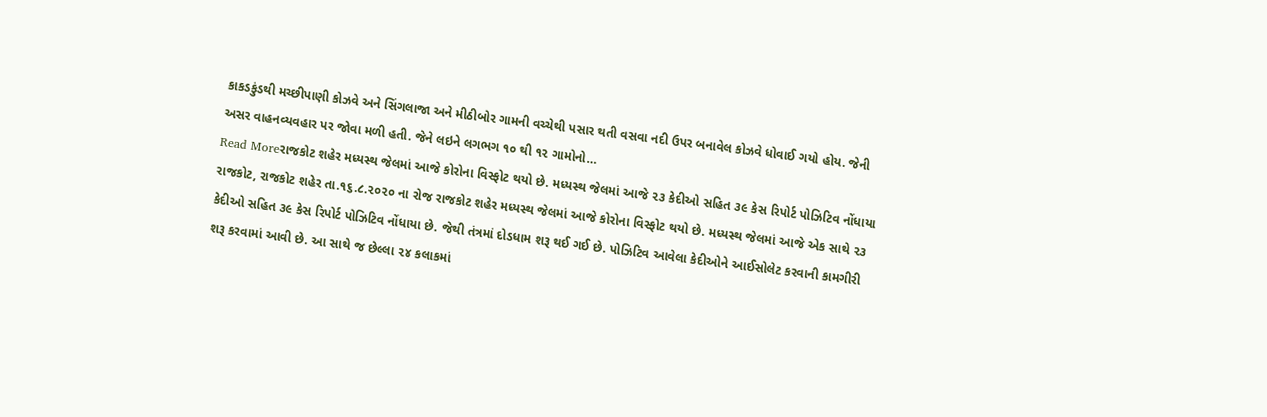કાકડકુંડથી મચ્છીપાણી કોઝવે અને સિંગલાજા અને મીઠીબોર ગામની વચ્ચેથી પસાર થતી વસવા નદી ઉપર બનાવેલ કોઝવે ધોવાઈ ગયો હોય. જેની અસર વાહનવ્યવહાર પર જોવા મળી હતી. જેને લઇને લગભગ ૧૦ થી ૧૨ ગામોનો…
Read Moreરાજકોટ શહેર મધ્યસ્થ જેલમાં આજે કોરોના વિસ્ફોટ થયો છે. મધ્યસ્થ જેલમાં આજે ૨૩ કેદીઓ સહિત ૩૯ કેસ રિપોર્ટ પોઝિટિવ નોંધાયા
રાજકોટ, રાજકોટ શહેર તા.૧૬.૮.૨૦૨૦ ના રોજ રાજકોટ શહેર મધ્યસ્થ જેલમાં આજે કોરોના વિસ્ફોટ થયો છે. મધ્યસ્થ જેલમાં આજે એક સાથે ૨૩ કેદીઓ સહિત ૩૯ કેસ રિપોર્ટ પોઝિટિવ નોંધાયા છે. જેથી તંત્રમાં દોડધામ શરૂ થઈ ગઈ છે. પોઝિટિવ આવેલા કેદીઓને આઈસોલેટ કરવાની કામગીરી શરૂ કરવામાં આવી છે. આ સાથે જ છેલ્લા ૨૪ કલાકમાં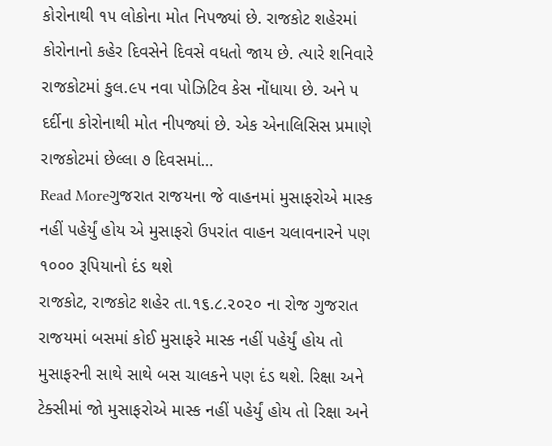કોરોનાથી ૧૫ લોકોના મોત નિપજ્યાં છે. રાજકોટ શહેરમાં કોરોનાનો કહેર દિવસેને દિવસે વધતો જાય છે. ત્યારે શનિવારે રાજકોટમાં કુલ.૯૫ નવા પોઝિટિવ કેસ નોંધાયા છે. અને ૫ દર્દીના કોરોનાથી મોત નીપજ્યાં છે. એક એનાલિસિસ પ્રમાણે રાજકોટમાં છેલ્લા ૭ દિવસમાં…
Read Moreગુજરાત રાજયના જે વાહનમાં મુસાફરોએ માસ્ક નહીં પહેર્યું હોય એ મુસાફરો ઉપરાંત વાહન ચલાવનારને પણ ૧૦૦૦ રૂપિયાનો દંડ થશે
રાજકોટ, રાજકોટ શહેર તા.૧૬.૮.૨૦૨૦ ના રોજ ગુજરાત રાજયમાં બસમાં કોઈ મુસાફરે માસ્ક નહીં પહેર્યું હોય તો મુસાફરની સાથે સાથે બસ ચાલકને પણ દંડ થશે. રિક્ષા અને ટેક્સીમાં જો મુસાફરોએ માસ્ક નહીં પહેર્યું હોય તો રિક્ષા અને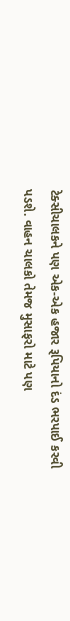ટેક્સીચાલકને પણ એક-એક હજાર રૂપિયાનો દંડ ભરપાઈ કરવી પડશે. વાહન ચાલકો તેમજ મુસાફરો માટે પણ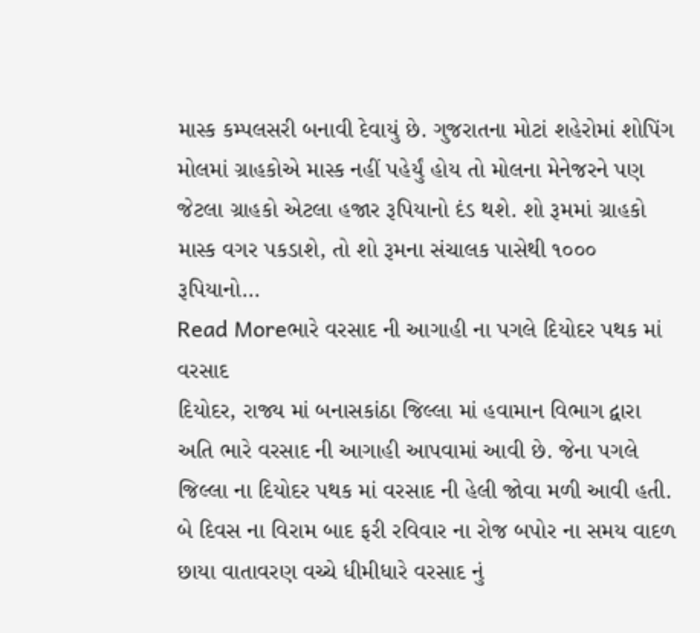માસ્ક કમ્પલસરી બનાવી દેવાયું છે. ગુજરાતના મોટાં શહેરોમાં શોપિંગ મોલમાં ગ્રાહકોએ માસ્ક નહીં પહેર્યું હોય તો મોલના મેનેજરને પણ જેટલા ગ્રાહકો એટલા હજાર રૂપિયાનો દંડ થશે. શો રૂમમાં ગ્રાહકો માસ્ક વગર પકડાશે, તો શો રૂમના સંચાલક પાસેથી ૧૦૦૦ રૂપિયાનો…
Read Moreભારે વરસાદ ની આગાહી ના પગલે દિયોદર પથક માં વરસાદ
દિયોદર, રાજ્ય માં બનાસકાંઠા જિલ્લા માં હવામાન વિભાગ દ્વારા અતિ ભારે વરસાદ ની આગાહી આપવામાં આવી છે. જેના પગલે જિલ્લા ના દિયોદર પથક માં વરસાદ ની હેલી જોવા મળી આવી હતી. બે દિવસ ના વિરામ બાદ ફરી રવિવાર ના રોજ બપોર ના સમય વાદળ છાયા વાતાવરણ વચ્ચે ધીમીધારે વરસાદ નું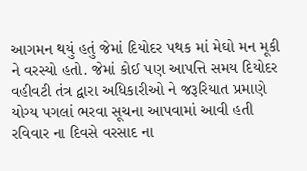આગમન થયું હતું જેમાં દિયોદર પથક માં મેઘો મન મૂકી ને વરસ્યો હતો. જેમાં કોઈ પણ આપત્તિ સમય દિયોદર વહીવટી તંત્ર દ્વારા અધિકારીઓ ને જરૂરિયાત પ્રમાણે યોગ્ય પગલાં ભરવા સૂચના આપવામાં આવી હતી રવિવાર ના દિવસે વરસાદ ના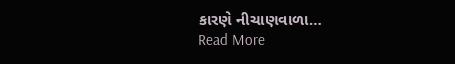કારણે નીચાણવાળા…
Read More